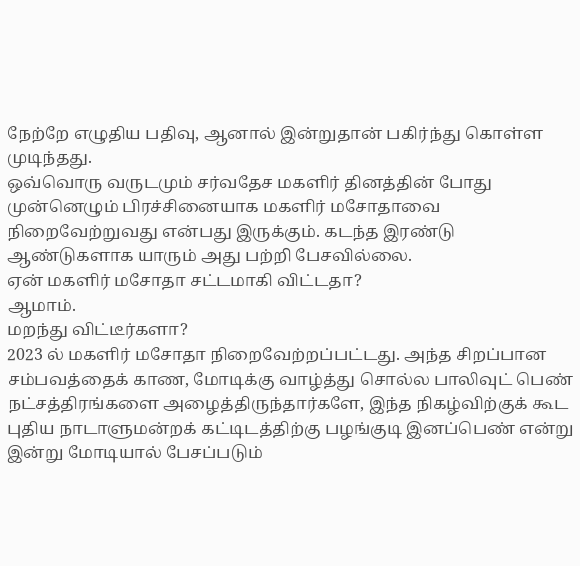நேற்றே எழுதிய பதிவு, ஆனால் இன்றுதான் பகிர்ந்து கொள்ள முடிந்தது.
ஒவ்வொரு வருடமும் சர்வதேச மகளிர் தினத்தின் போது முன்னெழும் பிரச்சினையாக மகளிர் மசோதாவை நிறைவேற்றுவது என்பது இருக்கும். கடந்த இரண்டு ஆண்டுகளாக யாரும் அது பற்றி பேசவில்லை.
ஏன் மகளிர் மசோதா சட்டமாகி விட்டதா?
ஆமாம்.
மறந்து விட்டீர்களா?
2023 ல் மகளிர் மசோதா நிறைவேற்றப்பட்டது. அந்த சிறப்பான சம்பவத்தைக் காண, மோடிக்கு வாழ்த்து சொல்ல பாலிவுட் பெண் நட்சத்திரங்களை அழைத்திருந்தார்களே, இந்த நிகழ்விற்குக் கூட புதிய நாடாளுமன்றக் கட்டிடத்திற்கு பழங்குடி இனப்பெண் என்று இன்று மோடியால் பேசப்படும்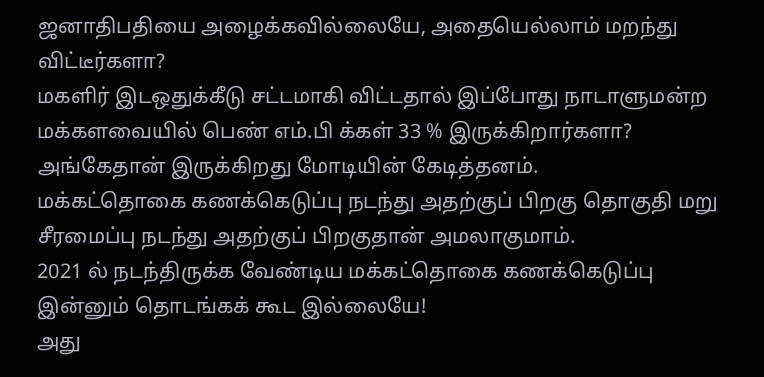ஜனாதிபதியை அழைக்கவில்லையே, அதையெல்லாம் மறந்து விட்டீர்களா?
மகளிர் இடஒதுக்கீடு சட்டமாகி விட்டதால் இப்போது நாடாளுமன்ற மக்களவையில் பெண் எம்.பி க்கள் 33 % இருக்கிறார்களா?
அங்கேதான் இருக்கிறது மோடியின் கேடித்தனம்.
மக்கட்தொகை கணக்கெடுப்பு நடந்து அதற்குப் பிறகு தொகுதி மறு சீரமைப்பு நடந்து அதற்குப் பிறகுதான் அமலாகுமாம்.
2021 ல் நடந்திருக்க வேண்டிய மக்கட்தொகை கணக்கெடுப்பு இன்னும் தொடங்கக் கூட இல்லையே!
அது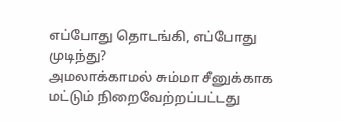எப்போது தொடங்கி, எப்போது முடிந்து?
அமலாக்காமல் சும்மா சீனுக்காக மட்டும் நிறைவேற்றப்பட்டது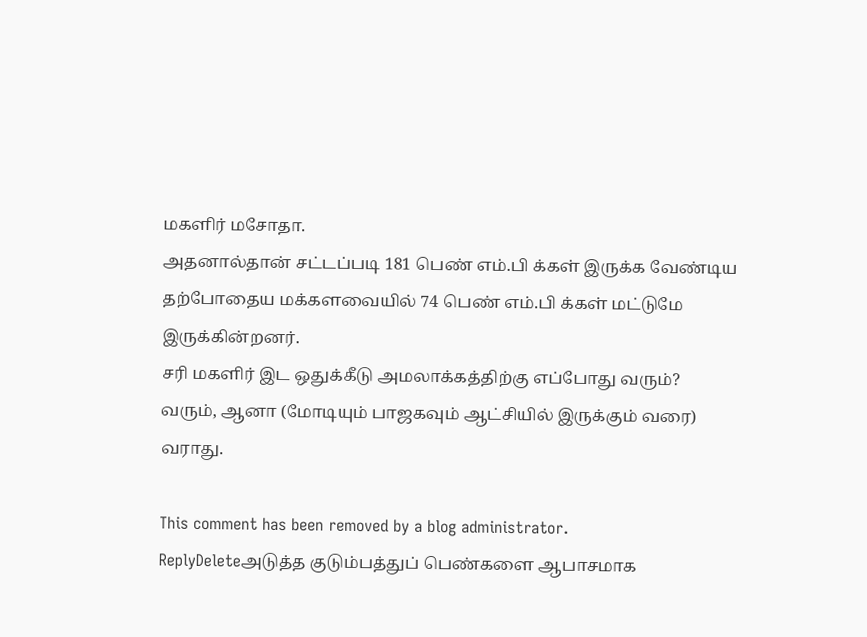மகளிர் மசோதா.
அதனால்தான் சட்டப்படி 181 பெண் எம்.பி க்கள் இருக்க வேண்டிய தற்போதைய மக்களவையில் 74 பெண் எம்.பி க்கள் மட்டுமே இருக்கின்றனர்.
சரி மகளிர் இட ஒதுக்கீடு அமலாக்கத்திற்கு எப்போது வரும்?
வரும், ஆனா (மோடியும் பாஜகவும் ஆட்சியில் இருக்கும் வரை) வராது.

This comment has been removed by a blog administrator.
ReplyDeleteஅடுத்த குடும்பத்துப் பெண்களை ஆபாசமாக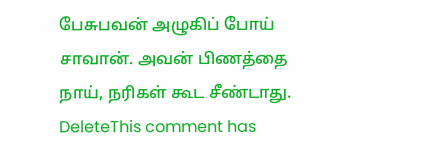பேசுபவன் அழுகிப் போய் சாவான். அவன் பிணத்தை நாய், நரிகள் கூட சீண்டாது.
DeleteThis comment has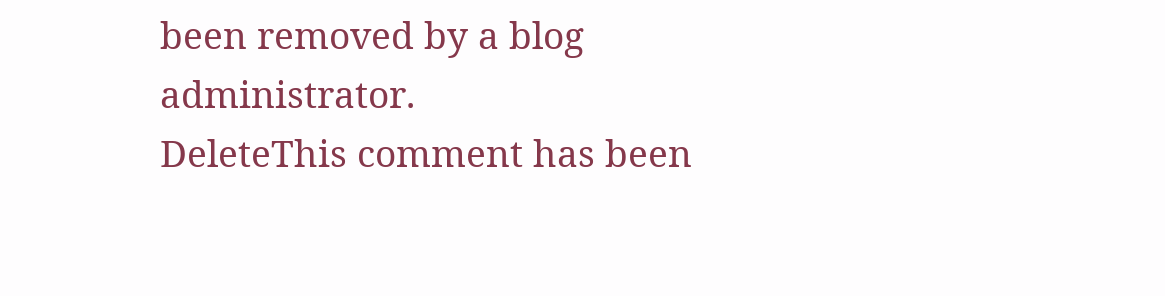been removed by a blog administrator.
DeleteThis comment has been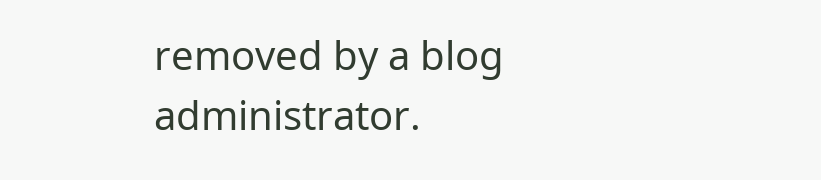removed by a blog administrator.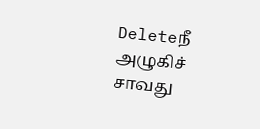Deleteநீ அழுகிச் சாவது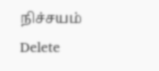நிச்சயம்
Delete